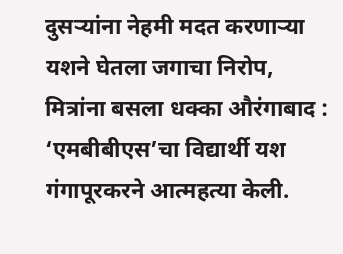दुसऱ्यांना नेहमी मदत करणाऱ्या यशने घेतला जगाचा निरोप, मित्रांना बसला धक्का औरंगाबाद : ‘एमबीबीएस’चा विद्यार्थी यश गंगापूरकरने आत्महत्या केली.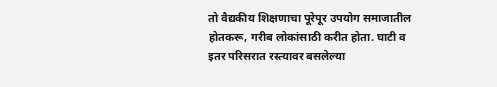तो वैद्यकीय शिक्षणाचा पूरेपूर उपयोग समाजातील होतकरू, गरीब लोकांसाठी करीत होता. घाटी व इतर परिसरात रस्त्यावर बसलेल्या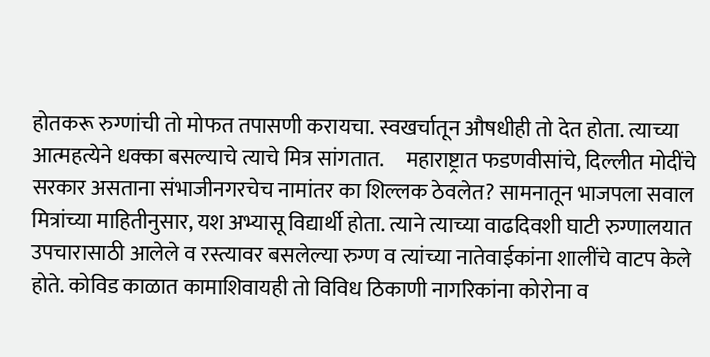होतकरू रुग्णांची तो मोफत तपासणी करायचा. स्वखर्चातून औषधीही तो देत होता. त्याच्या आत्महत्येने धक्का बसल्याचे त्याचे मित्र सांगतात.     महाराष्ट्रात फडणवीसांचे, दिल्लीत मोदींचे सरकार असताना संभाजीनगरचेच नामांतर का शिल्लक ठेवलेत? सामनातून भाजपला सवाल     मित्रांच्या माहितीनुसार, यश अभ्यासू विद्यार्थी होता. त्याने त्याच्या वाढदिवशी घाटी रुग्णालयात उपचारासाठी आलेले व रस्त्यावर बसलेल्या रुग्ण व त्यांच्या नातेवाईकांना शालींचे वाटप केले होते. कोविड काळात कामाशिवायही तो विविध ठिकाणी नागरिकांना कोरोना व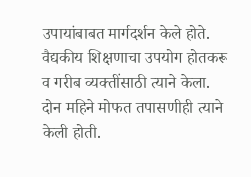उपायांबाबत मार्गदर्शन केले होते. वैद्यकीय शिक्षणाचा उपयोग होतकरू व गरीब व्यक्तींसाठी त्याने केला. दोन महिने मोफत तपासणीही त्याने केली होती.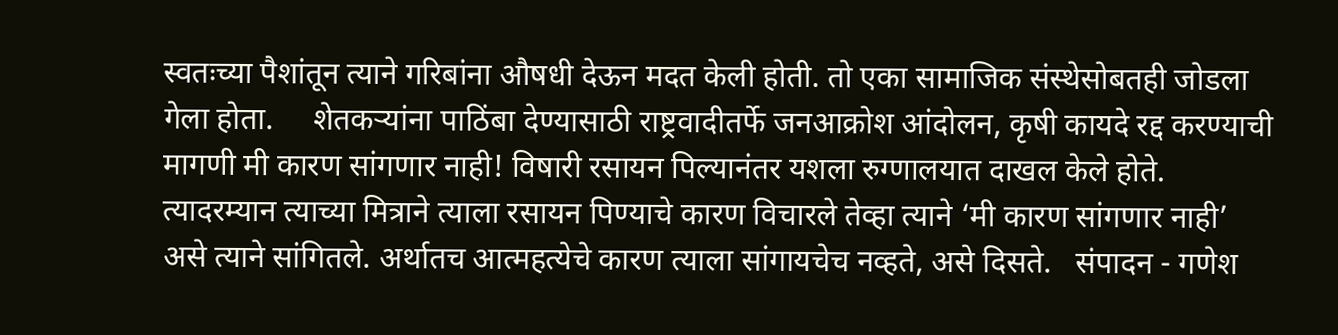स्वतःच्या पैशांतून त्याने गरिबांना औषधी देऊन मदत केली होती. तो एका सामाजिक संस्थेसोबतही जोडला गेला होता.     शेतकऱ्यांना पाठिंबा देण्यासाठी राष्ट्रवादीतर्फे जनआक्रोश आंदोलन, कृषी कायदे रद्द करण्याची मागणी मी कारण सांगणार नाही! विषारी रसायन पिल्यानंतर यशला रुग्णालयात दाखल केले होते. त्यादरम्यान त्याच्या मित्राने त्याला रसायन पिण्याचे कारण विचारले तेव्हा त्याने ‘मी कारण सांगणार नाही’ असे त्याने सांगितले. अर्थातच आत्महत्येचे कारण त्याला सांगायचेच नव्हते, असे दिसते.   संपादन - गणेश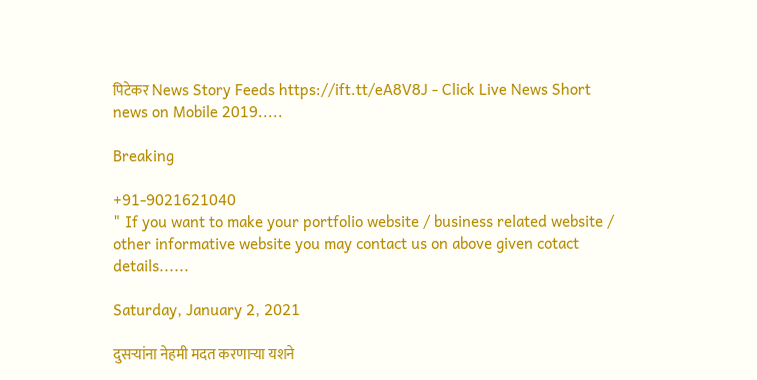पिटेकर News Story Feeds https://ift.tt/eA8V8J - Click Live News Short news on Mobile 2019.....

Breaking

+91-9021621040
" If you want to make your portfolio website / business related website / other informative website you may contact us on above given cotact details......

Saturday, January 2, 2021

दुसऱ्यांना नेहमी मदत करणाऱ्या यशने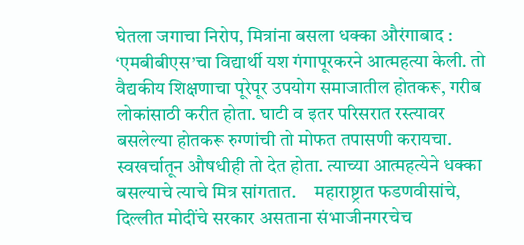घेतला जगाचा निरोप, मित्रांना बसला धक्का औरंगाबाद : ‘एमबीबीएस’चा विद्यार्थी यश गंगापूरकरने आत्महत्या केली. तो वैद्यकीय शिक्षणाचा पूरेपूर उपयोग समाजातील होतकरू, गरीब लोकांसाठी करीत होता. घाटी व इतर परिसरात रस्त्यावर बसलेल्या होतकरू रुग्णांची तो मोफत तपासणी करायचा. स्वखर्चातून औषधीही तो देत होता. त्याच्या आत्महत्येने धक्का बसल्याचे त्याचे मित्र सांगतात.     महाराष्ट्रात फडणवीसांचे, दिल्लीत मोदींचे सरकार असताना संभाजीनगरचेच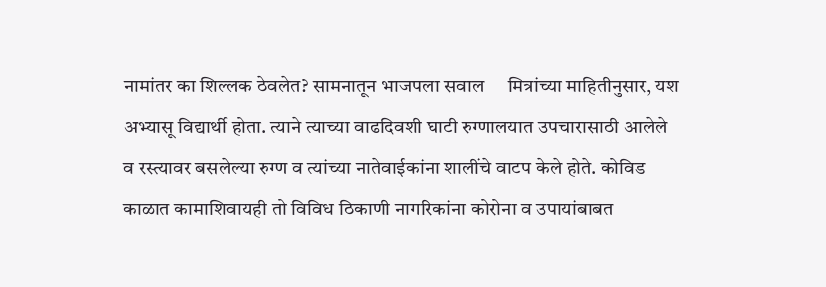नामांतर का शिल्लक ठेवलेत? सामनातून भाजपला सवाल     मित्रांच्या माहितीनुसार, यश अभ्यासू विद्यार्थी होता. त्याने त्याच्या वाढदिवशी घाटी रुग्णालयात उपचारासाठी आलेले व रस्त्यावर बसलेल्या रुग्ण व त्यांच्या नातेवाईकांना शालींचे वाटप केले होते. कोविड काळात कामाशिवायही तो विविध ठिकाणी नागरिकांना कोरोना व उपायांबाबत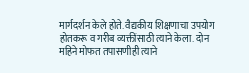मार्गदर्शन केले होते. वैद्यकीय शिक्षणाचा उपयोग होतकरू व गरीब व्यक्तींसाठी त्याने केला. दोन महिने मोफत तपासणीही त्याने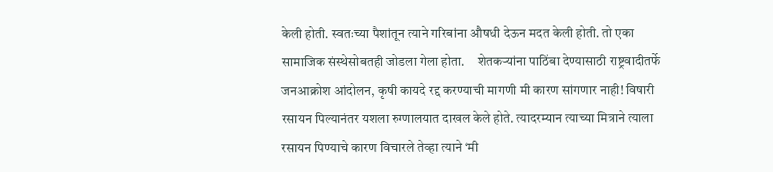केली होती. स्वतःच्या पैशांतून त्याने गरिबांना औषधी देऊन मदत केली होती. तो एका सामाजिक संस्थेसोबतही जोडला गेला होता.     शेतकऱ्यांना पाठिंबा देण्यासाठी राष्ट्रवादीतर्फे जनआक्रोश आंदोलन, कृषी कायदे रद्द करण्याची मागणी मी कारण सांगणार नाही! विषारी रसायन पिल्यानंतर यशला रुग्णालयात दाखल केले होते. त्यादरम्यान त्याच्या मित्राने त्याला रसायन पिण्याचे कारण विचारले तेव्हा त्याने ‘मी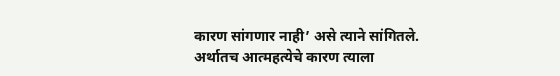कारण सांगणार नाही’ असे त्याने सांगितले. अर्थातच आत्महत्येचे कारण त्याला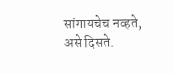सांगायचेच नव्हते, असे दिसते.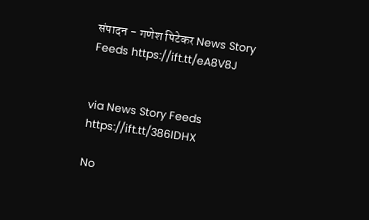संपादन - गणेश पिटेकर News Story Feeds https://ift.tt/eA8V8J


via News Story Feeds https://ift.tt/386IDHX

No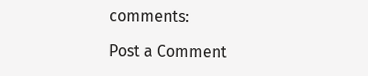comments:

Post a Comment